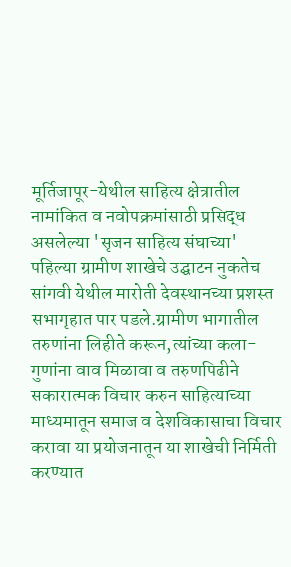मूर्तिजापूर-येथील साहित्य क्षेत्रातील नामांकित व नवोपक्रमांसाठी प्रसिद्ध असलेल्या 'सृजन साहित्य संघाच्या' पहिल्या ग्रामीण शाखेचे उद्घाटन नुकतेच सांगवी येथील मारोती देवस्थानच्या प्रशस्त सभागृहात पार पडले.ग्रामीण भागातील तरुणांना लिहीते करून,त्यांच्या कला-गुणांना वाव मिळावा व तरुणपिढीने सकारात्मक विचार करुन साहित्याच्या माध्यमातून समाज व देशविकासाचा विचार करावा या प्रयोजनातून या शाखेची निर्मिती करण्यात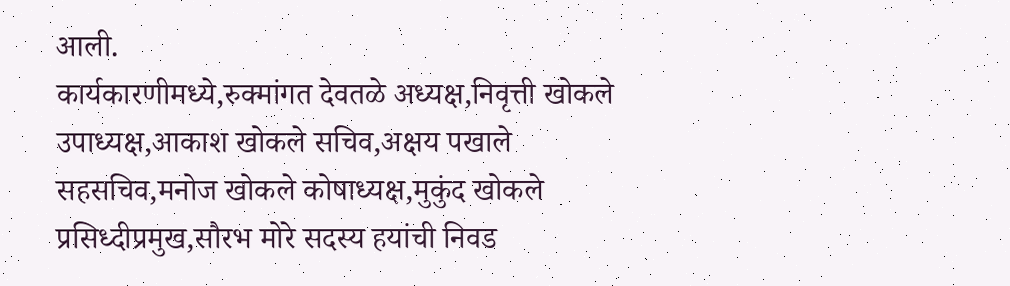आली.
कार्यकारणीमध्ये,रुक्मांगत देवतळे अध्यक्ष,निवृत्ती खोकले उपाध्यक्ष,आकाश खोकले सचिव,अक्षय पखाले सहसचिव,मनोज खोकले कोषाध्यक्ष,मुकुंद खोकले प्रसिध्दीप्रमुख,सौरभ मोरे सदस्य हयांची निवड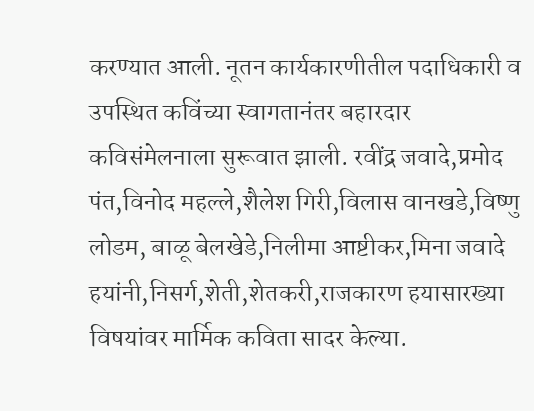करण्यात आली. नूतन कार्यकारणीतील पदाधिकारी व उपस्थित कविंच्या स्वागतानंतर बहारदार कविसंमेलनाला सुरूवात झाली. रवींद्र जवादे,प्रमोद पंत,विनोद महल्ले,शैलेश गिरी,विलास वानखडे,विष्णु लोडम, बाळू बेलखेडे,निलीमा आष्टीकर,मिना जवादे हयांनी,निसर्ग,शेती,शेतकरी,राजकारण हयासारख्या विषयांवर मार्मिक कविता सादर केल्या.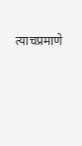त्याचप्रमाणे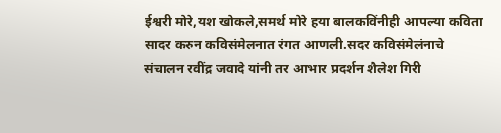ईश्वरी मोरे,यश खोकले,समर्थ मोरे हया बालकविंनीही आपल्या कविता सादर करुन कविसंमेलनात रंगत आणली.सदर कविसंमेलंनाचे संचालन रवींद्र जवादे यांनी तर आभार प्रदर्शन शैलेश गिरी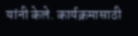यांनी केले. कार्यक्रमासाठी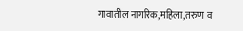गावातील नागरिक,महिला,तरुण व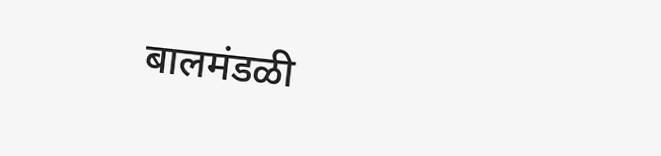बालमंडळी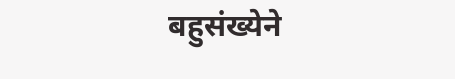बहुसंख्येने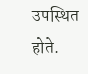उपस्थित होते.